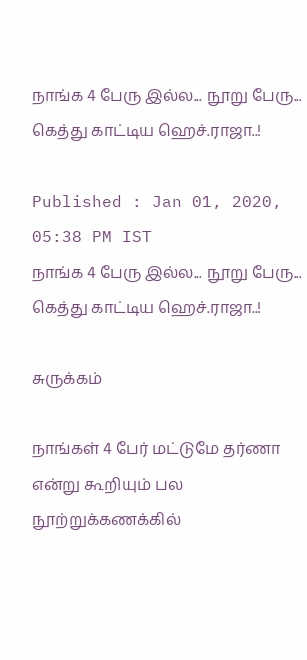நாங்க 4 பேரு இல்ல... நூறு பேரு... கெத்து காட்டிய ஹெச்.ராஜா..!

Published : Jan 01, 2020, 05:38 PM IST
நாங்க 4 பேரு இல்ல... நூறு பேரு... கெத்து காட்டிய ஹெச்.ராஜா..!

சுருக்கம்

நாங்கள் 4 பேர் மட்டுமே தர்ணா என்று கூறியும் பல நூற்றுக்கணக்கில்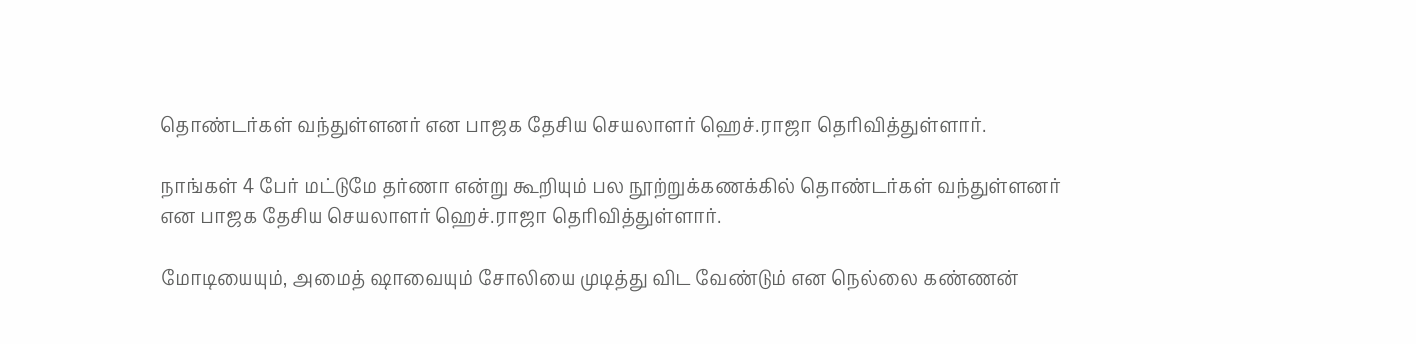தொண்டர்கள் வந்துள்ளனர் என பாஜக தேசிய செயலாளர் ஹெச்.ராஜா தெரிவித்துள்ளார்.

நாங்கள் 4 பேர் மட்டுமே தர்ணா என்று கூறியும் பல நூற்றுக்கணக்கில் தொண்டர்கள் வந்துள்ளனர் என பாஜக தேசிய செயலாளர் ஹெச்.ராஜா தெரிவித்துள்ளார்.

மோடியையும், அமைத் ஷாவையும் சோலியை முடித்து விட வேண்டும் என நெல்லை கண்ணன்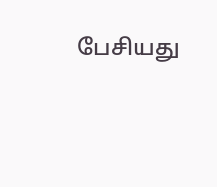பேசியது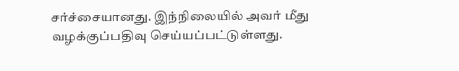சர்ச்சையானது. இந்நிலையில் அவர் மீது வழக்குப்பதிவு செய்யப்பட்டுள்ளது.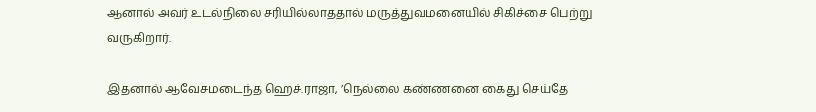ஆனால் அவர் உடல்நிலை சரியில்லாததால் மருத்துவமனையில் சிகிச்சை பெற்று வருகிறார்.

இதனால் ஆவேசமடைந்த ஹெச்.ராஜா, ’நெல்லை கண்ணனை கைது செய்தே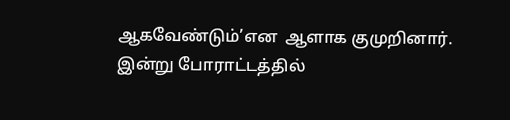ஆகவேண்டும்’என  ஆளாக குமுறினார். இன்று போராட்டத்தில்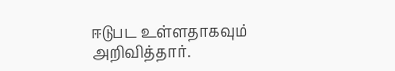ஈடுபட உள்ளதாகவும் அறிவித்தார்.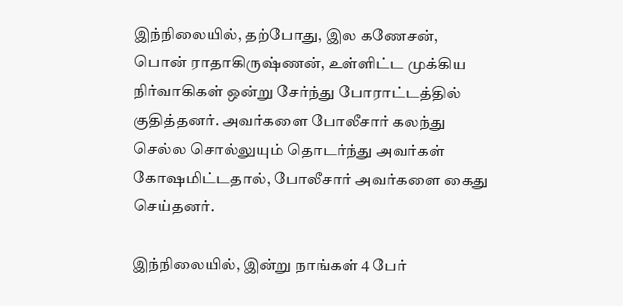இந்நிலையில், தற்போது, இல கணேசன், பொன் ராதாகிருஷ்ணன், உள்ளிட்ட முக்கிய நிர்வாகிகள் ஒன்று சேர்ந்து போராட்டத்தில் குதித்தனர். அவர்களை போலீசார் கலந்து செல்ல சொல்லுயும் தொடர்ந்து அவர்கள் கோஷமிட்டதால், போலீசார் அவர்களை கைது செய்தனர்.

இந்நிலையில், இன்று நாங்கள் 4 பேர்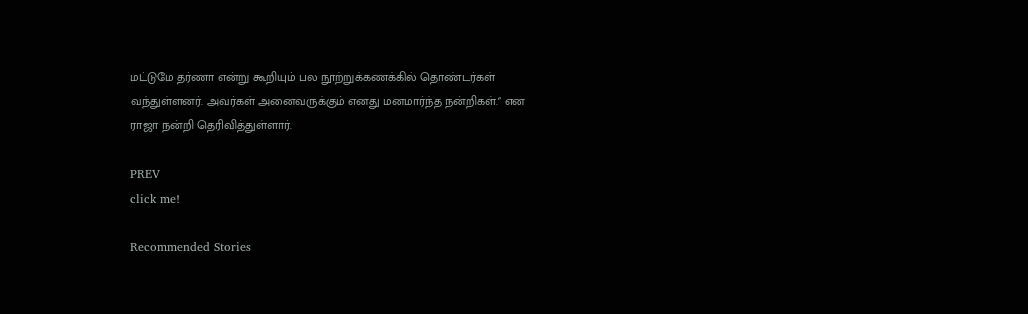மட்டுமே தர்ணா என்று கூறியும் பல நூற்றுக்கணக்கில் தொண்டர்கள் வந்துள்ளனர். அவர்கள் அனைவருக்கும் எனது மனமார்ந்த நன்றிகள்.'’ என ராஜா நன்றி தெரிவித்துள்ளார்.

PREV
click me!

Recommended Stories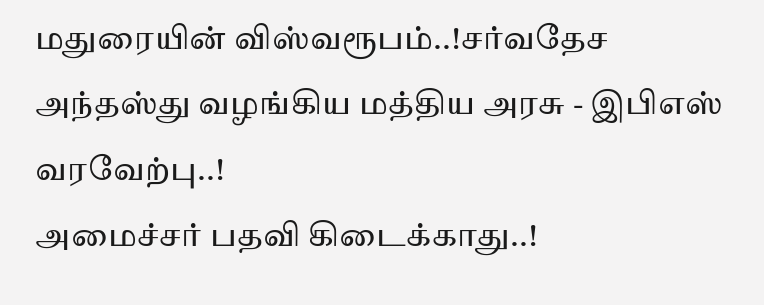மதுரையின் விஸ்வரூபம்..!சர்வதேச அந்தஸ்து வழங்கிய மத்திய அரசு - இபிஎஸ் வரவேற்பு..!
அமைச்சர் பதவி கிடைக்காது..!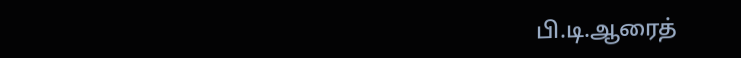பி.டி.ஆரைத்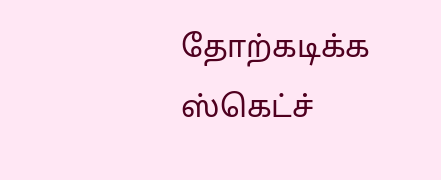தோற்கடிக்க ஸ்கெட்ச்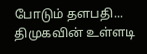போடும் தளபதி... திமுகவின் உள்ளடி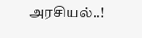அரசியல்..!